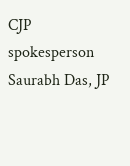CJP spokesperson Saurabh Das, JP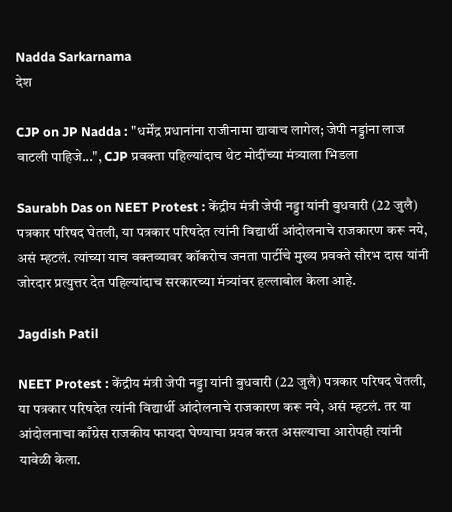Nadda Sarkarnama
देश

CJP on JP Nadda : "धर्मेंद्र प्रधानांना राजीनामा द्यावाच लागेल; जेपी नड्डांना लाज वाटली पाहिजे...", CJP प्रवक्ता पहिल्यांदाच थेट मोदींच्या मंत्र्याला भिडला

Saurabh Das on NEET Protest : केंद्रीय मंत्री जेपी नड्डा यांनी बुधवारी (22 जुलै) पत्रकार परिषद घेतली, या पत्रकार परिषदेत त्यांनी विद्यार्थी आंदोलनाचे राजकारण करू नये, असं म्हटलं. त्यांच्या याच वक्तव्यावर कॉकरोच जनता पार्टीचे मुख्य प्रवक्ते सौरभ दास यांनी जोरदार प्रत्युत्तर देत पहिल्यांदाच सरकारच्या मंत्र्यांवर हल्लाबोल केला आहे.

Jagdish Patil

NEET Protest : केंद्रीय मंत्री जेपी नड्डा यांनी बुधवारी (22 जुलै) पत्रकार परिषद घेतली, या पत्रकार परिषदेत त्यांनी विद्यार्थी आंदोलनाचे राजकारण करू नये, असं म्हटलं. तर या आंदोलनाचा काँग्रेस राजकीय फायदा घेण्याचा प्रयत्न करत असल्याचा आरोपही त्यांनी यावेळी केला.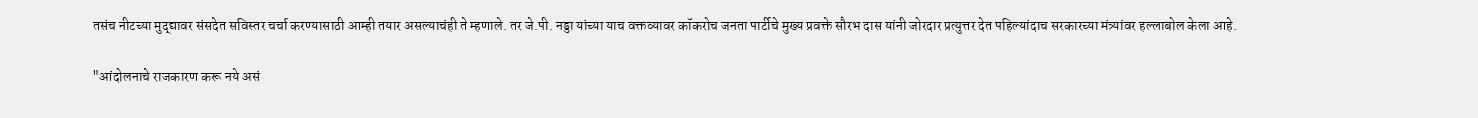तसंच नीटच्या मुद्द्यावर संसदेत सविस्तर चर्चा करण्यासाठी आम्ही तयार असल्याचंही ते म्हणाले. तर जे.पी. नड्डा यांच्या याच वक्तव्यावर कॉकरोच जनता पार्टीचे मुख्य प्रवक्ते सौरभ दास यांनी जोरदार प्रत्युत्तर देत पहिल्यांदाच सरकारच्या मंत्र्यांवर हल्लाबोल केला आहे.

"आंदोलनाचे राजकारण करू नये असं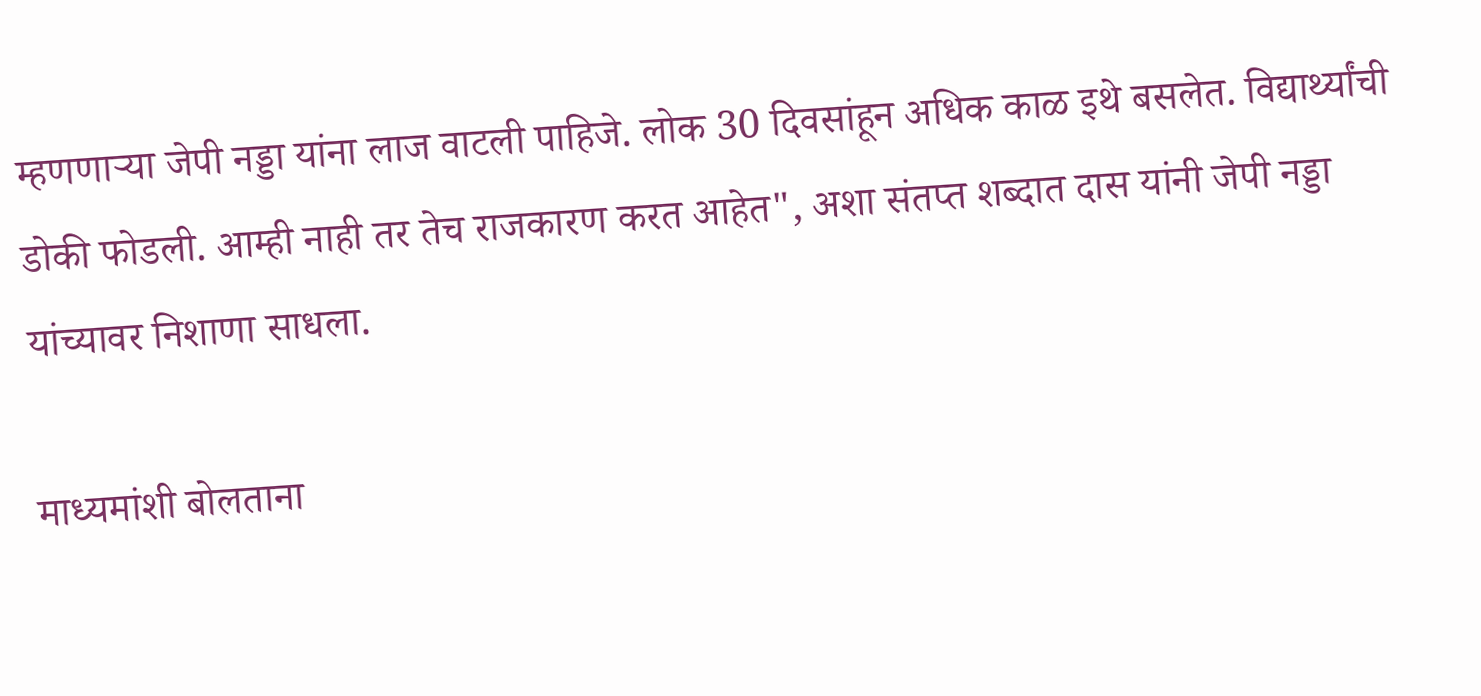म्हणणाऱ्या जेपी नड्डा यांना लाज वाटली पाहिजे. लोक 30 दिवसांहून अधिक काळ इथे बसलेत. विद्यार्थ्यांची डोकी फोडली. आम्ही नाही तर तेच राजकारण करत आहेत", अशा संतप्त शब्दात दास यांनी जेपी नड्डा यांच्यावर निशाणा साधला.

माध्यमांशी बोलताना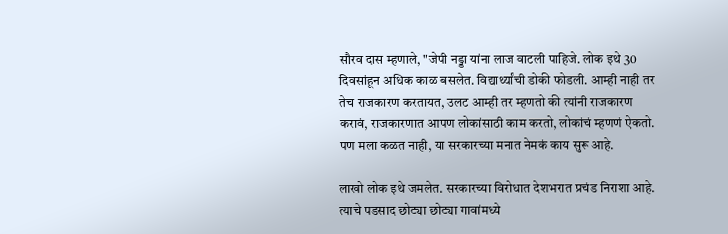सौरव दास म्हणाले, "जेपी नड्डा यांना लाज वाटली पाहिजे. लोक इथे 30 दिवसांहून अधिक काळ बसलेत. विद्यार्थ्यांची डोकी फोडली. आम्ही नाही तर तेच राजकारण करतायत, उलट आम्ही तर म्हणतो की त्यांनी राजकारण करावं, राजकारणात आपण लोकांसाठी काम करतो, लोकांचं म्हणणं ऐकतो. पण मला कळत नाही, या सरकारच्या मनात नेमकं काय सुरू आहे.

लाखो लोक इथे जमलेत. सरकारच्या विरोधात देशभरात प्रचंड निराशा आहे. त्याचे पडसाद छोट्या छोट्या गावांमध्ये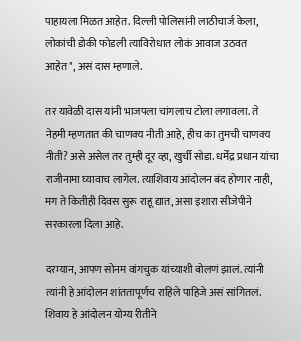पाहायला मिळत आहेत. दिल्ली पोलिसांनी लाठीचार्ज केला, लोकांची डोकी फोडली त्याविरोधात लोकं आवाज उठवत आहेत", असं दास म्हणाले.

तर यावेळी दास यांनी भाजपला चांगलाच टोला लगावला. ते नेहमी म्हणतात की चाणक्य नीती आहे, हीच का तुमची चाणक्य नीती? असे असेल तर तुम्ही दूर व्हा, खुर्ची सोडा. धर्मेंद्र प्रधान यांचा राजीनामा घ्यावाच लागेल. त्याशिवाय आंदोलन बंद होणार नाही, मग ते कितीही दिवस सुरू राहू द्यात, असा इशारा सीजेपीने सरकारला दिला आहे.

दरम्यान, आपण सोनम वांगचुक यांच्याशी बोलणं झालं. त्यांनी त्यांनी हे आंदोलन शांततापूर्णच राहिले पाहिजे असं सांगितलं. शिवाय हे आंदोलन योग्य रीतीने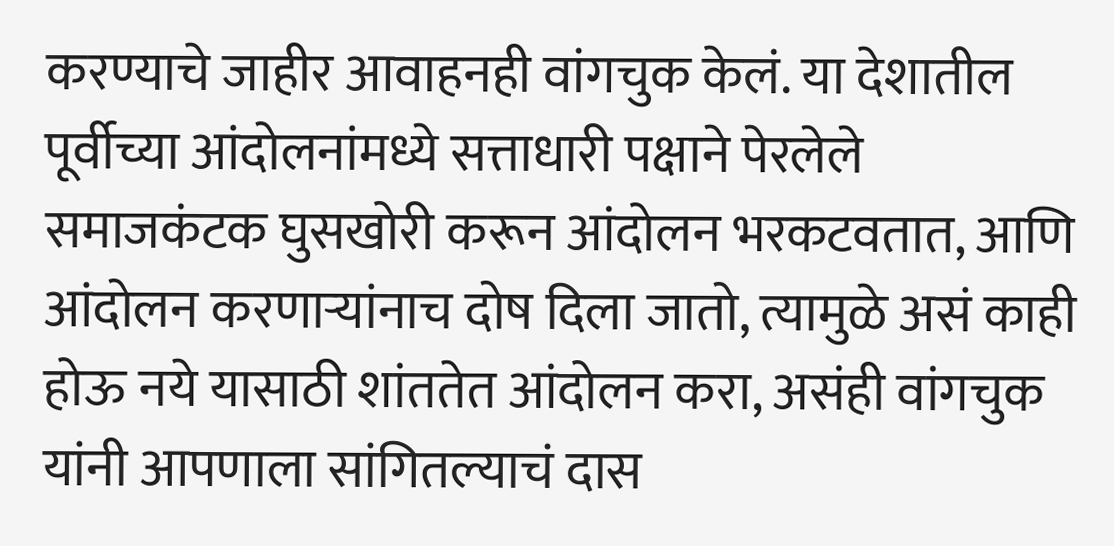करण्याचे जाहीर आवाहनही वांगचुक केलं. या देशातील पूर्वीच्या आंदोलनांमध्ये सत्ताधारी पक्षाने पेरलेले समाजकंटक घुसखोरी करून आंदोलन भरकटवतात, आणि आंदोलन करणाऱ्यांनाच दोष दिला जातो, त्यामुळे असं काही होऊ नये यासाठी शांततेत आंदोलन करा, असंही वांगचुक यांनी आपणाला सांगितल्याचं दास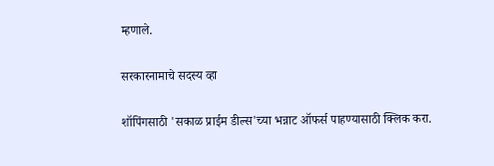म्हणाले.

सरकारनामाचे सदस्य व्हा

शॉपिंगसाठी 'सकाळ प्राईम डील्स'च्या भन्नाट ऑफर्स पाहण्यासाठी क्लिक करा.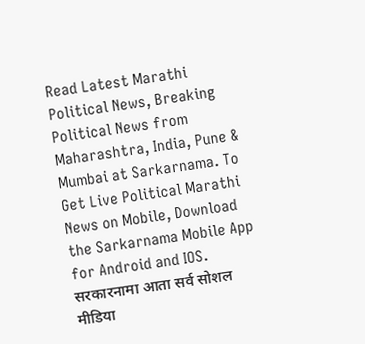Read Latest Marathi Political News, Breaking Political News from Maharashtra, India, Pune & Mumbai at Sarkarnama. To Get Live Political Marathi News on Mobile, Download the Sarkarnama Mobile App for Android and IOS. सरकारनामा आता सर्व सोशल मीडिया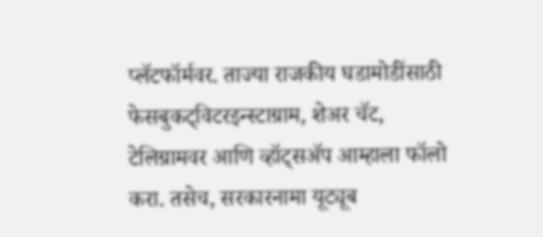प्लॅटफॉर्मवर. ताज्या राजकीय घडामोडींसाठी फेसबुकट्विटरइन्स्टाग्राम, शेअर चॅट, टेलिग्रामवर आणि व्हॉट्सॲप आम्हाला फॉलो करा. तसेच, सरकारनामा यूट्यूब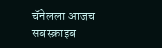चॅनेलला आजच सबस्क्राइब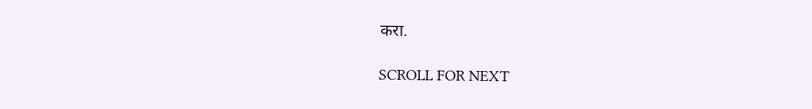करा.

SCROLL FOR NEXT